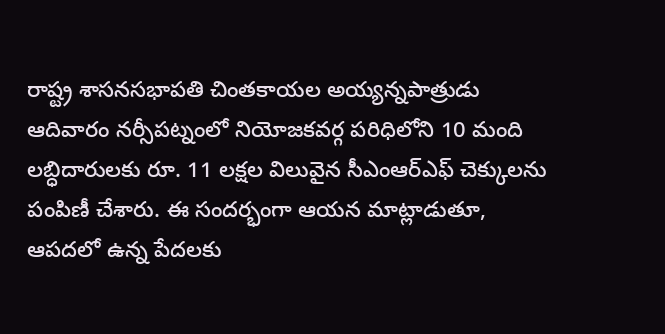రాష్ట్ర శాసనసభాపతి చింతకాయల అయ్యన్నపాత్రుడు ఆదివారం నర్సీపట్నంలో నియోజకవర్గ పరిధిలోని 10 మంది లబ్ధిదారులకు రూ. 11 లక్షల విలువైన సీఎంఆర్ఎఫ్ చెక్కులను పంపిణీ చేశారు. ఈ సందర్భంగా ఆయన మాట్లాడుతూ, ఆపదలో ఉన్న పేదలకు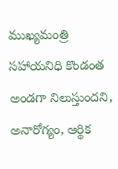ముఖ్యమంత్రి సహాయనిధి కొండంత అండగా నిలుస్తుందని, అనారోగ్యం, ఆర్థిక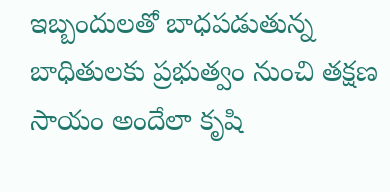ఇబ్బందులతో బాధపడుతున్న బాధితులకు ప్రభుత్వం నుంచి తక్షణ సాయం అందేలా కృషి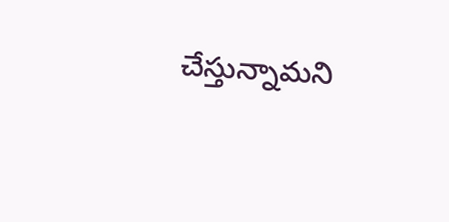చేస్తున్నామని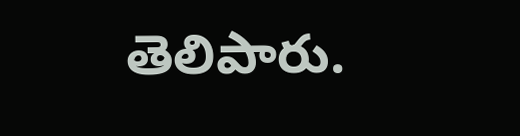తెలిపారు.